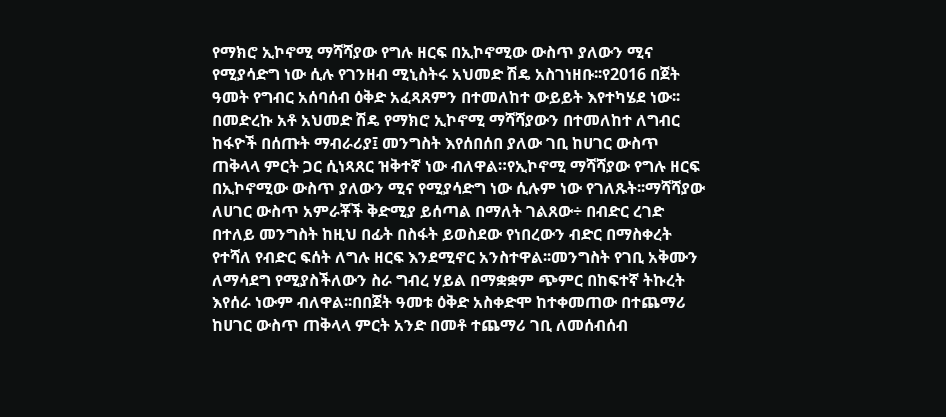የማክሮ ኢኮኖሚ ማሻሻያው የግሉ ዘርፍ በኢኮኖሚው ውስጥ ያለውን ሚና የሚያሳድግ ነው ሲሉ የገንዘብ ሚኒስትሩ አህመድ ሽዴ አስገነዘቡ፡፡የ2016 በጀት ዓመት የግብር አሰባሰብ ዕቅድ አፈጻጸምን በተመለከተ ውይይት እየተካሄደ ነው፡፡በመድረኩ አቶ አህመድ ሽዴ የማክሮ ኢኮኖሚ ማሻሻያውን በተመለከተ ለግብር ከፋዮች በሰጡት ማብራሪያ፤ መንግስት እየሰበሰበ ያለው ገቢ ከሀገር ውስጥ ጠቅላላ ምርት ጋር ሲነጻጸር ዝቅተኛ ነው ብለዋል።የኢኮኖሚ ማሻሻያው የግሉ ዘርፍ በኢኮኖሚው ውስጥ ያለውን ሚና የሚያሳድግ ነው ሲሉም ነው የገለጹት፡፡ማሻሻያው ለሀገር ውስጥ አምራቾች ቅድሚያ ይሰጣል በማለት ገልጸው÷ በብድር ረገድ በተለይ መንግስት ከዚህ በፊት በስፋት ይወስደው የነበረውን ብድር በማስቀረት የተሻለ የብድር ፍሰት ለግሉ ዘርፍ እንደሚኖር አንስተዋል፡፡መንግስት የገቢ አቅሙን ለማሳደግ የሚያስችለውን ስራ ግብረ ሃይል በማቋቋም ጭምር በከፍተኛ ትኩረት እየሰራ ነውም ብለዋል፡፡በበጀት ዓመቱ ዕቅድ አስቀድሞ ከተቀመጠው በተጨማሪ ከሀገር ውስጥ ጠቅላላ ምርት አንድ በመቶ ተጨማሪ ገቢ ለመሰብሰብ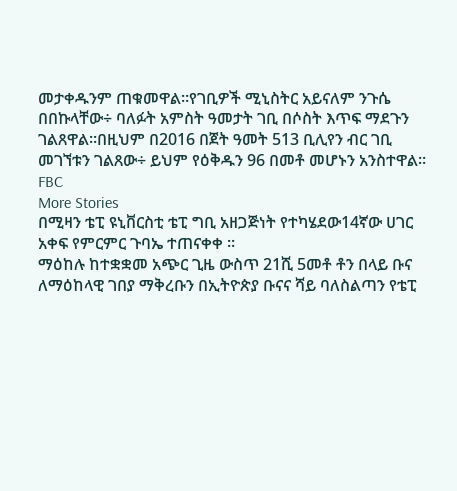መታቀዱንም ጠቁመዋል።የገቢዎች ሚኒስትር አይናለም ንጉሴ በበኩላቸው÷ ባለፉት አምስት ዓመታት ገቢ በሶስት እጥፍ ማደጉን ገልጸዋል፡፡በዚህም በ2016 በጀት ዓመት 513 ቢሊየን ብር ገቢ መገኘቱን ገልጸው÷ ይህም የዕቅዱን 96 በመቶ መሆኑን አንስተዋል።
FBC
More Stories
በሚዛን ቴፒ ዩኒቨርስቲ ቴፒ ግቢ አዘጋጅነት የተካሄደው14ኛው ሀገር አቀፍ የምርምር ጉባኤ ተጠናቀቀ ።
ማዕከሉ ከተቋቋመ አጭር ጊዜ ውስጥ 21ሺ 5መቶ ቶን በላይ ቡና ለማዕከላዊ ገበያ ማቅረቡን በኢትዮጵያ ቡናና ሻይ ባለስልጣን የቴፒ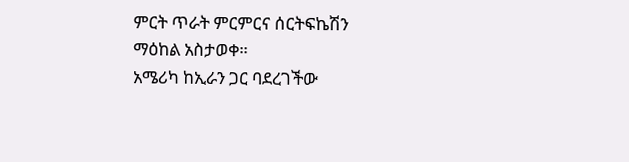ምርት ጥራት ምርምርና ሰርትፍኬሽን ማዕከል አስታወቀ።
አሜሪካ ከኢራን ጋር ባደረገችው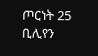ጦርነት 25 ቢሊየን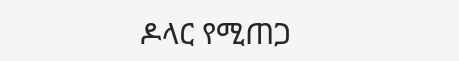ዶላር የሚጠጋ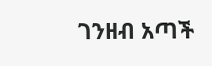ገንዘብ አጣች